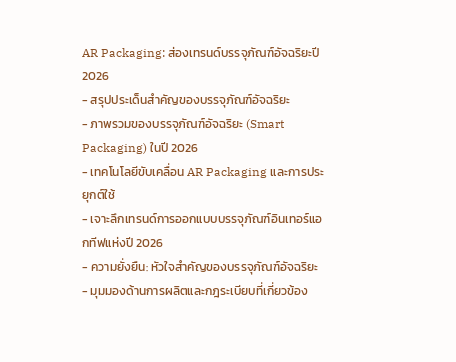AR Packaging: ส่องเทรนด์บรรจุภัณฑ์อัจฉริยะปี 2026
- สรุปประเด็นสำคัญของบรรจุภัณฑ์อัจฉริยะ
- ภาพรวมของบรรจุภัณฑ์อัจฉริยะ (Smart Packaging) ในปี 2026
- เทคโนโลยีขับเคลื่อน AR Packaging และการประยุกต์ใช้
- เจาะลึกเทรนด์การออกแบบบรรจุภัณฑ์อินเทอร์แอกทีฟแห่งปี 2026
- ความยั่งยืน: หัวใจสำคัญของบรรจุภัณฑ์อัจฉริยะ
- มุมมองด้านการผลิตและกฎระเบียบที่เกี่ยวข้อง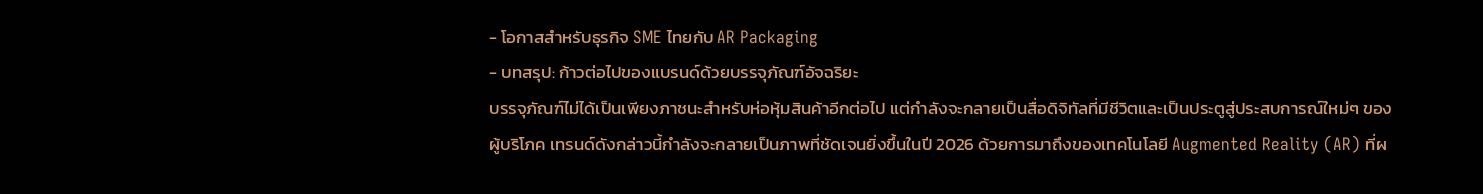- โอกาสสำหรับธุรกิจ SME ไทยกับ AR Packaging
- บทสรุป: ก้าวต่อไปของแบรนด์ด้วยบรรจุภัณฑ์อัจฉริยะ
บรรจุภัณฑ์ไม่ได้เป็นเพียงภาชนะสำหรับห่อหุ้มสินค้าอีกต่อไป แต่กำลังจะกลายเป็นสื่อดิจิทัลที่มีชีวิตและเป็นประตูสู่ประสบการณ์ใหม่ๆ ของผู้บริโภค เทรนด์ดังกล่าวนี้กำลังจะกลายเป็นภาพที่ชัดเจนยิ่งขึ้นในปี 2026 ด้วยการมาถึงของเทคโนโลยี Augmented Reality (AR) ที่ผ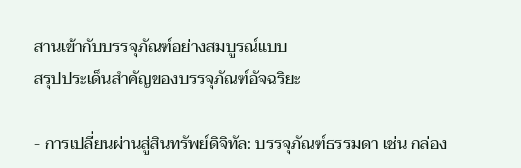สานเข้ากับบรรจุภัณฑ์อย่างสมบูรณ์แบบ
สรุปประเด็นสำคัญของบรรจุภัณฑ์อัจฉริยะ

- การเปลี่ยนผ่านสู่สินทรัพย์ดิจิทัล: บรรจุภัณฑ์ธรรมดา เช่น กล่อง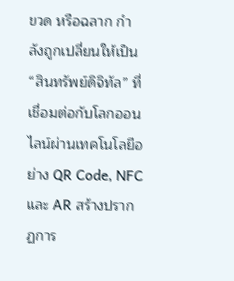ขวด หรือฉลาก กำลังถูกเปลี่ยนให้เป็น “สินทรัพย์ดิจิทัล” ที่เชื่อมต่อกับโลกออนไลน์ผ่านเทคโนโลยีอย่าง QR Code, NFC และ AR สร้างปรากฏการ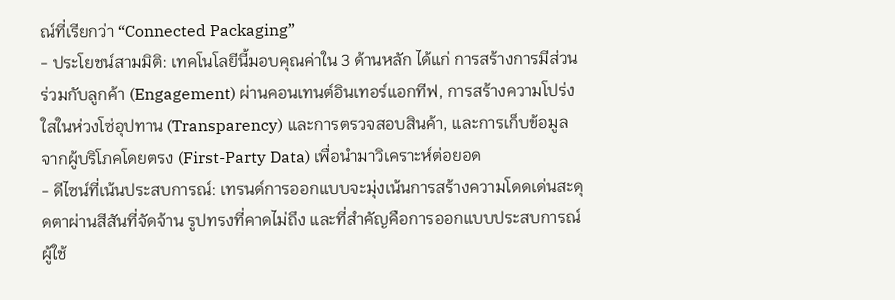ณ์ที่เรียกว่า “Connected Packaging”
- ประโยชน์สามมิติ: เทคโนโลยีนี้มอบคุณค่าใน 3 ด้านหลัก ได้แก่ การสร้างการมีส่วนร่วมกับลูกค้า (Engagement) ผ่านคอนเทนต์อินเทอร์แอกทีฟ, การสร้างความโปร่งใสในห่วงโซ่อุปทาน (Transparency) และการตรวจสอบสินค้า, และการเก็บข้อมูลจากผู้บริโภคโดยตรง (First-Party Data) เพื่อนำมาวิเคราะห์ต่อยอด
- ดีไซน์ที่เน้นประสบการณ์: เทรนด์การออกแบบจะมุ่งเน้นการสร้างความโดดเด่นสะดุดตาผ่านสีสันที่จัดจ้าน รูปทรงที่คาดไม่ถึง และที่สำคัญคือการออกแบบประสบการณ์ผู้ใช้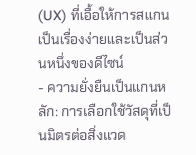(UX) ที่เอื้อให้การสแกนเป็นเรื่องง่ายและเป็นส่วนหนึ่งของดีไซน์
- ความยั่งยืนเป็นแกนหลัก: การเลือกใช้วัสดุที่เป็นมิตรต่อสิ่งแวด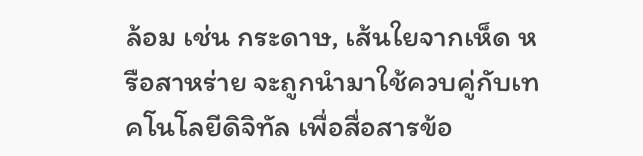ล้อม เช่น กระดาษ, เส้นใยจากเห็ด หรือสาหร่าย จะถูกนำมาใช้ควบคู่กับเทคโนโลยีดิจิทัล เพื่อสื่อสารข้อ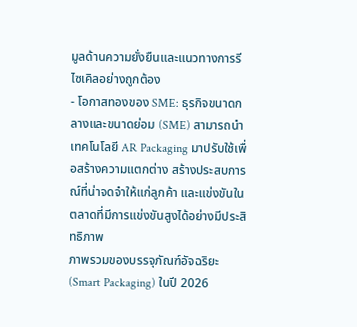มูลด้านความยั่งยืนและแนวทางการรีไซเคิลอย่างถูกต้อง
- โอกาสทองของ SME: ธุรกิจขนาดกลางและขนาดย่อม (SME) สามารถนำเทคโนโลยี AR Packaging มาปรับใช้เพื่อสร้างความแตกต่าง สร้างประสบการณ์ที่น่าจดจำให้แก่ลูกค้า และแข่งขันในตลาดที่มีการแข่งขันสูงได้อย่างมีประสิทธิภาพ
ภาพรวมของบรรจุภัณฑ์อัจฉริยะ (Smart Packaging) ในปี 2026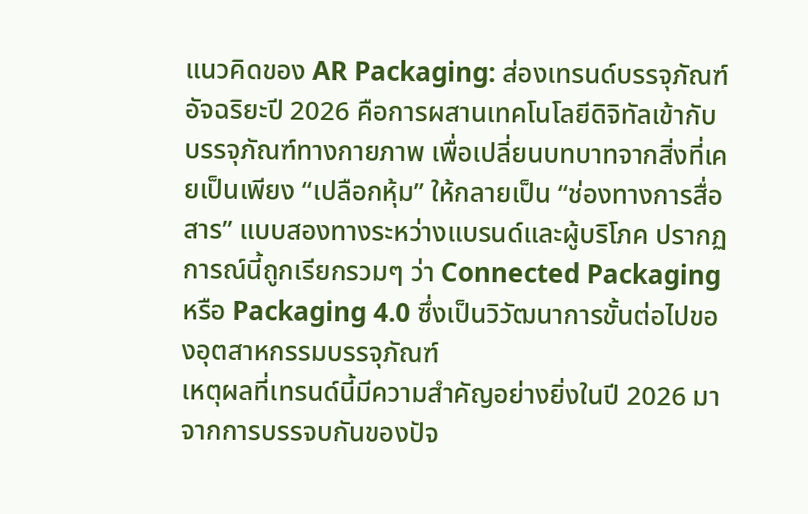แนวคิดของ AR Packaging: ส่องเทรนด์บรรจุภัณฑ์อัจฉริยะปี 2026 คือการผสานเทคโนโลยีดิจิทัลเข้ากับบรรจุภัณฑ์ทางกายภาพ เพื่อเปลี่ยนบทบาทจากสิ่งที่เคยเป็นเพียง “เปลือกหุ้ม” ให้กลายเป็น “ช่องทางการสื่อสาร” แบบสองทางระหว่างแบรนด์และผู้บริโภค ปรากฏการณ์นี้ถูกเรียกรวมๆ ว่า Connected Packaging หรือ Packaging 4.0 ซึ่งเป็นวิวัฒนาการขั้นต่อไปของอุตสาหกรรมบรรจุภัณฑ์
เหตุผลที่เทรนด์นี้มีความสำคัญอย่างยิ่งในปี 2026 มาจากการบรรจบกันของปัจ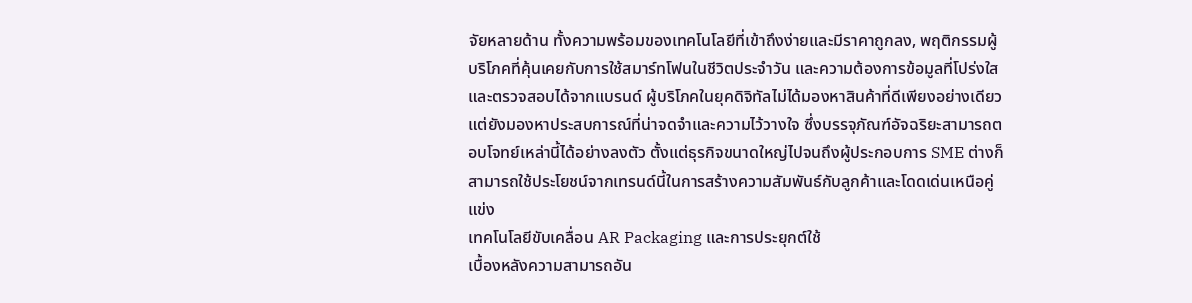จัยหลายด้าน ทั้งความพร้อมของเทคโนโลยีที่เข้าถึงง่ายและมีราคาถูกลง, พฤติกรรมผู้บริโภคที่คุ้นเคยกับการใช้สมาร์ทโฟนในชีวิตประจำวัน และความต้องการข้อมูลที่โปร่งใสและตรวจสอบได้จากแบรนด์ ผู้บริโภคในยุคดิจิทัลไม่ได้มองหาสินค้าที่ดีเพียงอย่างเดียว แต่ยังมองหาประสบการณ์ที่น่าจดจำและความไว้วางใจ ซึ่งบรรจุภัณฑ์อัจฉริยะสามารถตอบโจทย์เหล่านี้ได้อย่างลงตัว ตั้งแต่ธุรกิจขนาดใหญ่ไปจนถึงผู้ประกอบการ SME ต่างก็สามารถใช้ประโยชน์จากเทรนด์นี้ในการสร้างความสัมพันธ์กับลูกค้าและโดดเด่นเหนือคู่แข่ง
เทคโนโลยีขับเคลื่อน AR Packaging และการประยุกต์ใช้
เบื้องหลังความสามารถอัน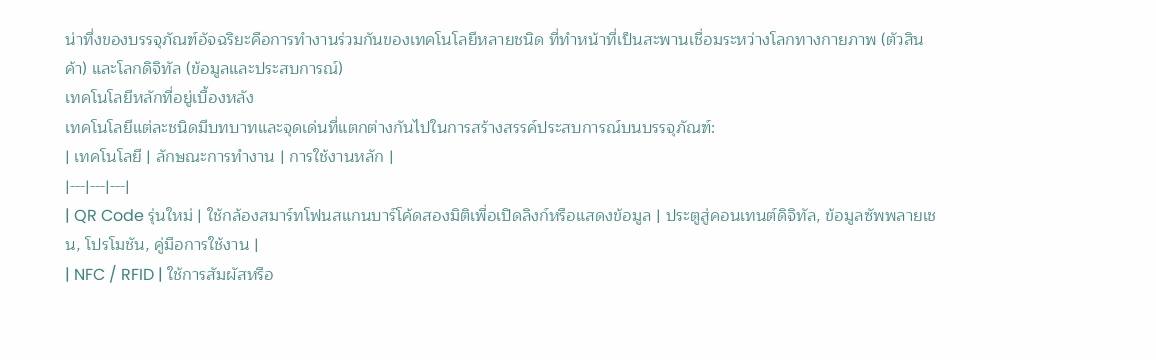น่าทึ่งของบรรจุภัณฑ์อัจฉริยะคือการทำงานร่วมกันของเทคโนโลยีหลายชนิด ที่ทำหน้าที่เป็นสะพานเชื่อมระหว่างโลกทางกายภาพ (ตัวสินค้า) และโลกดิจิทัล (ข้อมูลและประสบการณ์)
เทคโนโลยีหลักที่อยู่เบื้องหลัง
เทคโนโลยีแต่ละชนิดมีบทบาทและจุดเด่นที่แตกต่างกันไปในการสร้างสรรค์ประสบการณ์บนบรรจุภัณฑ์:
| เทคโนโลยี | ลักษณะการทำงาน | การใช้งานหลัก |
|---|---|---|
| QR Code รุ่นใหม่ | ใช้กล้องสมาร์ทโฟนสแกนบาร์โค้ดสองมิติเพื่อเปิดลิงก์หรือแสดงข้อมูล | ประตูสู่คอนเทนต์ดิจิทัล, ข้อมูลซัพพลายเชน, โปรโมชัน, คู่มือการใช้งาน |
| NFC / RFID | ใช้การสัมผัสหรือ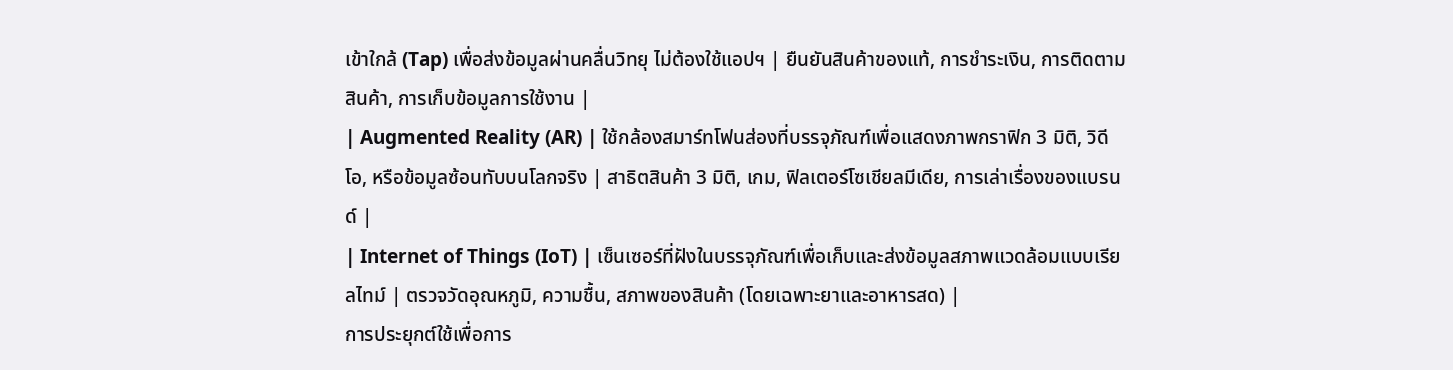เข้าใกล้ (Tap) เพื่อส่งข้อมูลผ่านคลื่นวิทยุ ไม่ต้องใช้แอปฯ | ยืนยันสินค้าของแท้, การชำระเงิน, การติดตามสินค้า, การเก็บข้อมูลการใช้งาน |
| Augmented Reality (AR) | ใช้กล้องสมาร์ทโฟนส่องที่บรรจุภัณฑ์เพื่อแสดงภาพกราฟิก 3 มิติ, วิดีโอ, หรือข้อมูลซ้อนทับบนโลกจริง | สาธิตสินค้า 3 มิติ, เกม, ฟิลเตอร์โซเชียลมีเดีย, การเล่าเรื่องของแบรนด์ |
| Internet of Things (IoT) | เซ็นเซอร์ที่ฝังในบรรจุภัณฑ์เพื่อเก็บและส่งข้อมูลสภาพแวดล้อมแบบเรียลไทม์ | ตรวจวัดอุณหภูมิ, ความชื้น, สภาพของสินค้า (โดยเฉพาะยาและอาหารสด) |
การประยุกต์ใช้เพื่อการ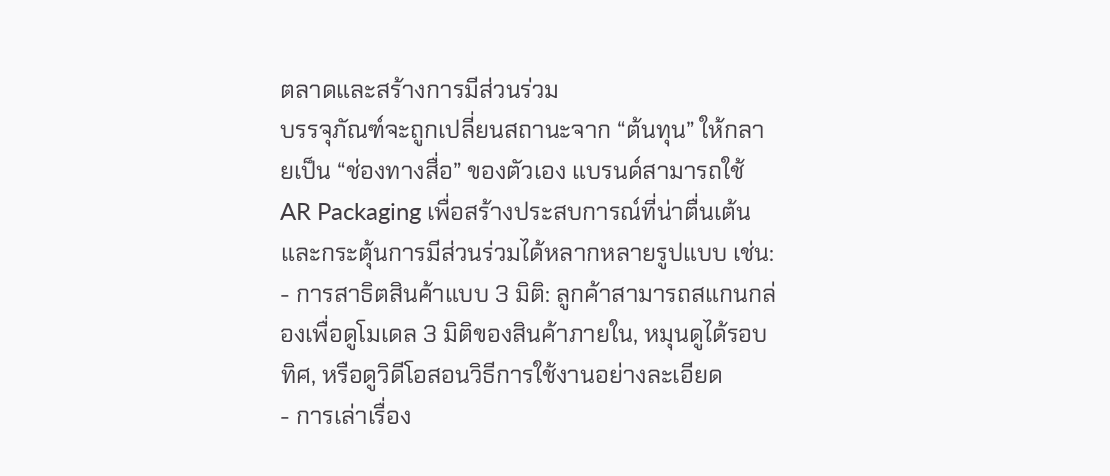ตลาดและสร้างการมีส่วนร่วม
บรรจุภัณฑ์จะถูกเปลี่ยนสถานะจาก “ต้นทุน” ให้กลายเป็น “ช่องทางสื่อ” ของตัวเอง แบรนด์สามารถใช้ AR Packaging เพื่อสร้างประสบการณ์ที่น่าตื่นเต้นและกระตุ้นการมีส่วนร่วมได้หลากหลายรูปแบบ เช่น:
- การสาธิตสินค้าแบบ 3 มิติ: ลูกค้าสามารถสแกนกล่องเพื่อดูโมเดล 3 มิติของสินค้าภายใน, หมุนดูได้รอบทิศ, หรือดูวิดีโอสอนวิธีการใช้งานอย่างละเอียด
- การเล่าเรื่อง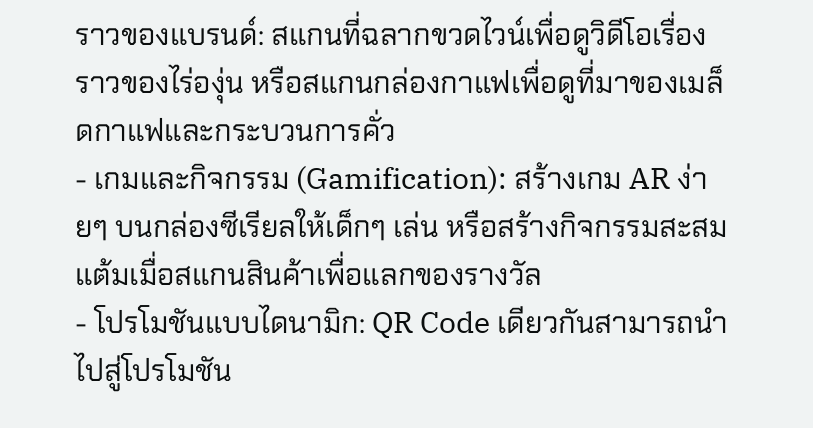ราวของแบรนด์: สแกนที่ฉลากขวดไวน์เพื่อดูวิดีโอเรื่องราวของไร่องุ่น หรือสแกนกล่องกาแฟเพื่อดูที่มาของเมล็ดกาแฟและกระบวนการคั่ว
- เกมและกิจกรรม (Gamification): สร้างเกม AR ง่ายๆ บนกล่องซีเรียลให้เด็กๆ เล่น หรือสร้างกิจกรรมสะสมแต้มเมื่อสแกนสินค้าเพื่อแลกของรางวัล
- โปรโมชันแบบไดนามิก: QR Code เดียวกันสามารถนำไปสู่โปรโมชัน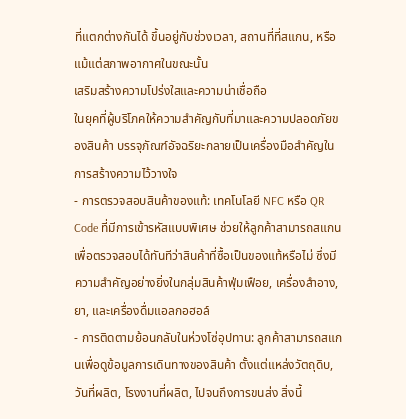ที่แตกต่างกันได้ ขึ้นอยู่กับช่วงเวลา, สถานที่ที่สแกน, หรือแม้แต่สภาพอากาศในขณะนั้น
เสริมสร้างความโปร่งใสและความน่าเชื่อถือ
ในยุคที่ผู้บริโภคให้ความสำคัญกับที่มาและความปลอดภัยของสินค้า บรรจุภัณฑ์อัจฉริยะกลายเป็นเครื่องมือสำคัญในการสร้างความไว้วางใจ
- การตรวจสอบสินค้าของแท้: เทคโนโลยี NFC หรือ QR Code ที่มีการเข้ารหัสแบบพิเศษ ช่วยให้ลูกค้าสามารถสแกนเพื่อตรวจสอบได้ทันทีว่าสินค้าที่ซื้อเป็นของแท้หรือไม่ ซึ่งมีความสำคัญอย่างยิ่งในกลุ่มสินค้าฟุ่มเฟือย, เครื่องสำอาง, ยา, และเครื่องดื่มแอลกอฮอล์
- การติดตามย้อนกลับในห่วงโซ่อุปทาน: ลูกค้าสามารถสแกนเพื่อดูข้อมูลการเดินทางของสินค้า ตั้งแต่แหล่งวัตถุดิบ, วันที่ผลิต, โรงงานที่ผลิต, ไปจนถึงการขนส่ง สิ่งนี้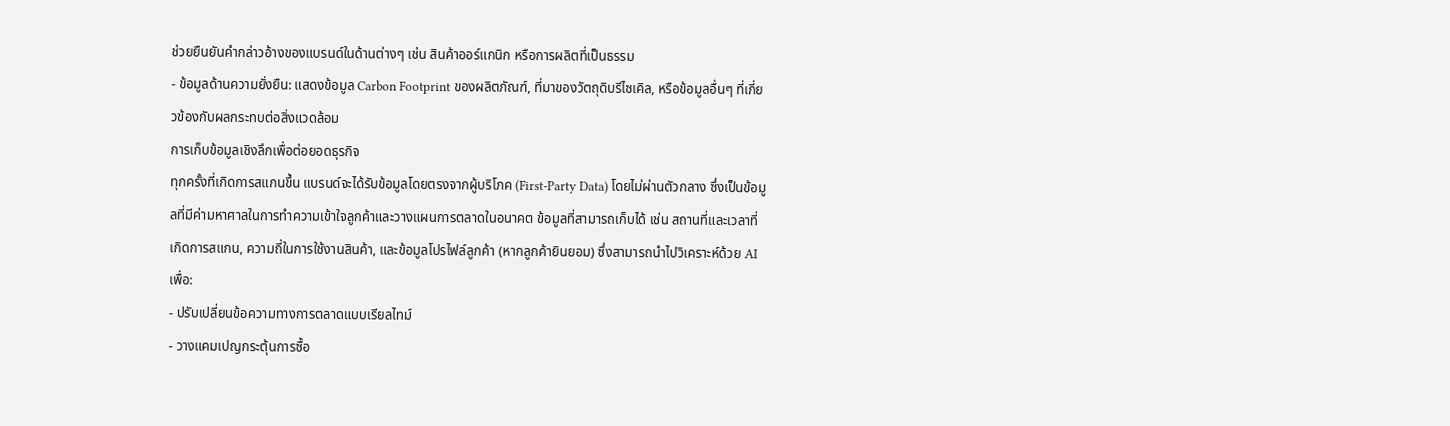ช่วยยืนยันคำกล่าวอ้างของแบรนด์ในด้านต่างๆ เช่น สินค้าออร์แกนิก หรือการผลิตที่เป็นธรรม
- ข้อมูลด้านความยั่งยืน: แสดงข้อมูล Carbon Footprint ของผลิตภัณฑ์, ที่มาของวัตถุดิบรีไซเคิล, หรือข้อมูลอื่นๆ ที่เกี่ยวข้องกับผลกระทบต่อสิ่งแวดล้อม
การเก็บข้อมูลเชิงลึกเพื่อต่อยอดธุรกิจ
ทุกครั้งที่เกิดการสแกนขึ้น แบรนด์จะได้รับข้อมูลโดยตรงจากผู้บริโภค (First-Party Data) โดยไม่ผ่านตัวกลาง ซึ่งเป็นข้อมูลที่มีค่ามหาศาลในการทำความเข้าใจลูกค้าและวางแผนการตลาดในอนาคต ข้อมูลที่สามารถเก็บได้ เช่น สถานที่และเวลาที่เกิดการสแกน, ความถี่ในการใช้งานสินค้า, และข้อมูลโปรไฟล์ลูกค้า (หากลูกค้ายินยอม) ซึ่งสามารถนำไปวิเคราะห์ด้วย AI เพื่อ:
- ปรับเปลี่ยนข้อความทางการตลาดแบบเรียลไทม์
- วางแคมเปญกระตุ้นการซื้อ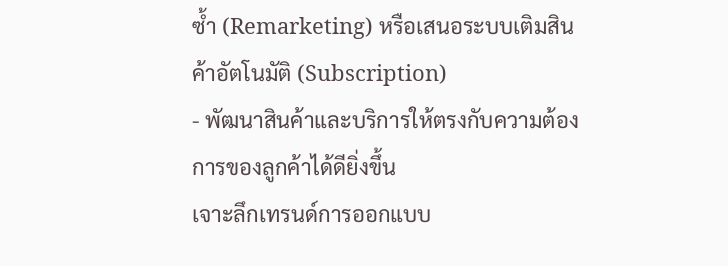ซ้ำ (Remarketing) หรือเสนอระบบเติมสินค้าอัตโนมัติ (Subscription)
- พัฒนาสินค้าและบริการให้ตรงกับความต้องการของลูกค้าได้ดียิ่งขึ้น
เจาะลึกเทรนด์การออกแบบ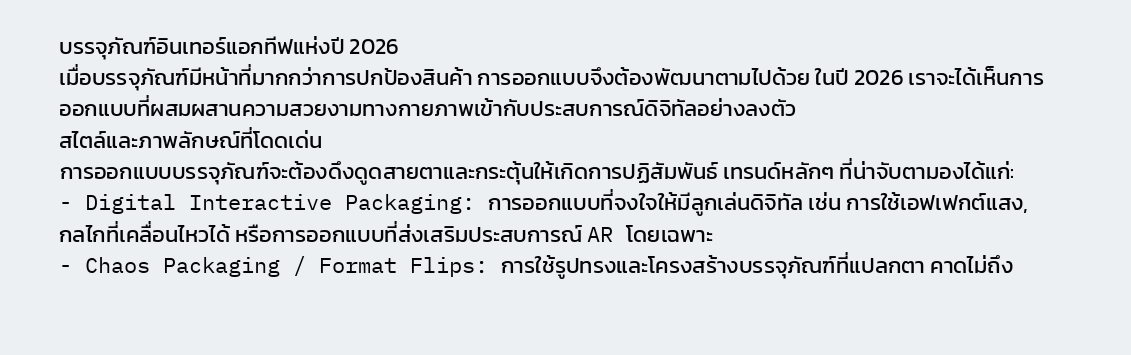บรรจุภัณฑ์อินเทอร์แอกทีฟแห่งปี 2026
เมื่อบรรจุภัณฑ์มีหน้าที่มากกว่าการปกป้องสินค้า การออกแบบจึงต้องพัฒนาตามไปด้วย ในปี 2026 เราจะได้เห็นการออกแบบที่ผสมผสานความสวยงามทางกายภาพเข้ากับประสบการณ์ดิจิทัลอย่างลงตัว
สไตล์และภาพลักษณ์ที่โดดเด่น
การออกแบบบรรจุภัณฑ์จะต้องดึงดูดสายตาและกระตุ้นให้เกิดการปฏิสัมพันธ์ เทรนด์หลักๆ ที่น่าจับตามองได้แก่:
- Digital Interactive Packaging: การออกแบบที่จงใจให้มีลูกเล่นดิจิทัล เช่น การใช้เอฟเฟกต์แสง, กลไกที่เคลื่อนไหวได้ หรือการออกแบบที่ส่งเสริมประสบการณ์ AR โดยเฉพาะ
- Chaos Packaging / Format Flips: การใช้รูปทรงและโครงสร้างบรรจุภัณฑ์ที่แปลกตา คาดไม่ถึง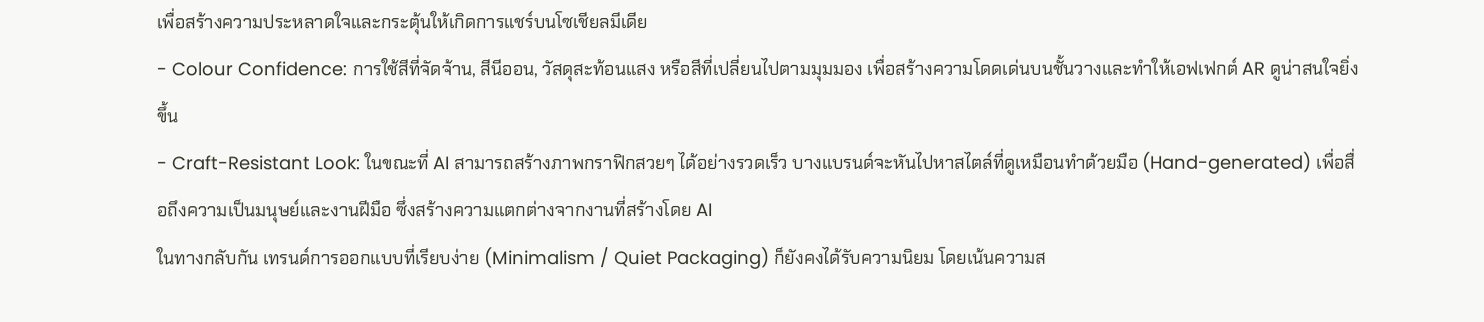เพื่อสร้างความประหลาดใจและกระตุ้นให้เกิดการแชร์บนโซเชียลมีเดีย
- Colour Confidence: การใช้สีที่จัดจ้าน, สีนีออน, วัสดุสะท้อนแสง หรือสีที่เปลี่ยนไปตามมุมมอง เพื่อสร้างความโดดเด่นบนชั้นวางและทำให้เอฟเฟกต์ AR ดูน่าสนใจยิ่งขึ้น
- Craft-Resistant Look: ในขณะที่ AI สามารถสร้างภาพกราฟิกสวยๆ ได้อย่างรวดเร็ว บางแบรนด์จะหันไปหาสไตล์ที่ดูเหมือนทำด้วยมือ (Hand-generated) เพื่อสื่อถึงความเป็นมนุษย์และงานฝีมือ ซึ่งสร้างความแตกต่างจากงานที่สร้างโดย AI
ในทางกลับกัน เทรนด์การออกแบบที่เรียบง่าย (Minimalism / Quiet Packaging) ก็ยังคงได้รับความนิยม โดยเน้นความส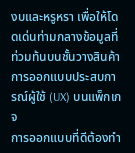งบและหรูหรา เพื่อให้โดดเด่นท่ามกลางข้อมูลที่ท่วมท้นบนชั้นวางสินค้า
การออกแบบประสบการณ์ผู้ใช้ (UX) บนแพ็กเกจ
การออกแบบที่ดีต้องทำ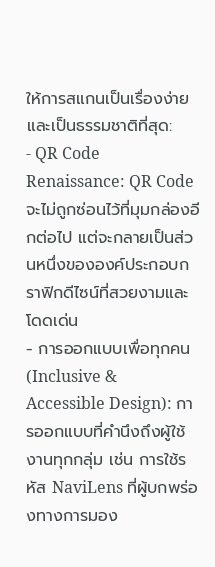ให้การสแกนเป็นเรื่องง่ายและเป็นธรรมชาติที่สุด:
- QR Code Renaissance: QR Code จะไม่ถูกซ่อนไว้ที่มุมกล่องอีกต่อไป แต่จะกลายเป็นส่วนหนึ่งขององค์ประกอบกราฟิกดีไซน์ที่สวยงามและโดดเด่น
- การออกแบบเพื่อทุกคน (Inclusive & Accessible Design): การออกแบบที่คำนึงถึงผู้ใช้งานทุกกลุ่ม เช่น การใช้รหัส NaviLens ที่ผู้บกพร่องทางการมอง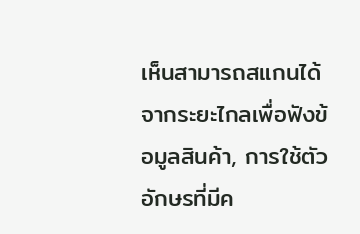เห็นสามารถสแกนได้จากระยะไกลเพื่อฟังข้อมูลสินค้า, การใช้ตัวอักษรที่มีค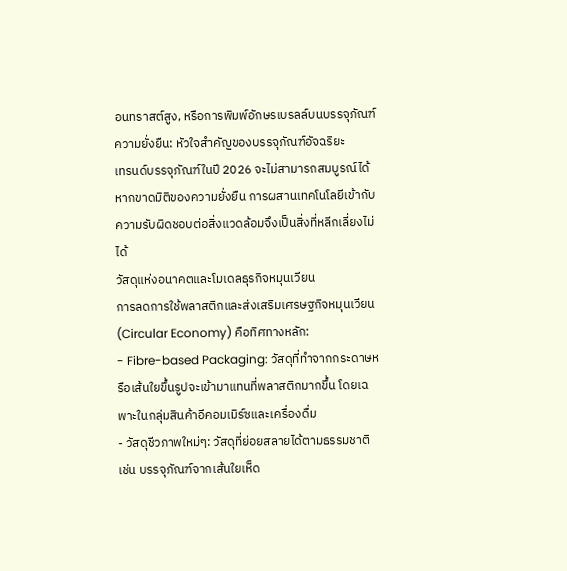อนทราสต์สูง, หรือการพิมพ์อักษรเบรลล์บนบรรจุภัณฑ์
ความยั่งยืน: หัวใจสำคัญของบรรจุภัณฑ์อัจฉริยะ
เทรนด์บรรจุภัณฑ์ในปี 2026 จะไม่สามารถสมบูรณ์ได้หากขาดมิติของความยั่งยืน การผสานเทคโนโลยีเข้ากับความรับผิดชอบต่อสิ่งแวดล้อมจึงเป็นสิ่งที่หลีกเลี่ยงไม่ได้
วัสดุแห่งอนาคตและโมเดลธุรกิจหมุนเวียน
การลดการใช้พลาสติกและส่งเสริมเศรษฐกิจหมุนเวียน (Circular Economy) คือทิศทางหลัก:
- Fibre-based Packaging: วัสดุที่ทำจากกระดาษหรือเส้นใยขึ้นรูปจะเข้ามาแทนที่พลาสติกมากขึ้น โดยเฉพาะในกลุ่มสินค้าอีคอมเมิร์ซและเครื่องดื่ม
- วัสดุชีวภาพใหม่ๆ: วัสดุที่ย่อยสลายได้ตามธรรมชาติ เช่น บรรจุภัณฑ์จากเส้นใยเห็ด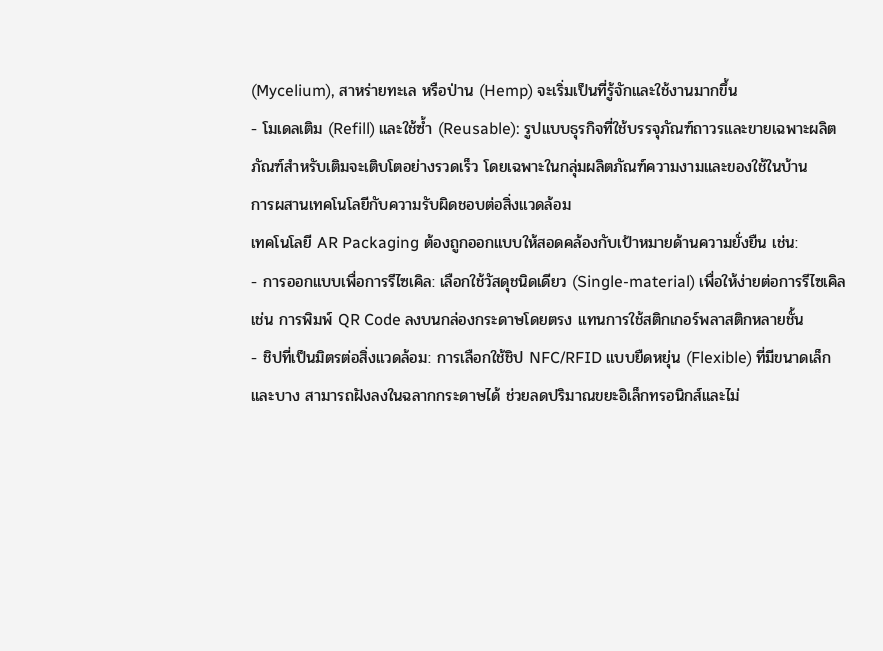(Mycelium), สาหร่ายทะเล หรือป่าน (Hemp) จะเริ่มเป็นที่รู้จักและใช้งานมากขึ้น
- โมเดลเติม (Refill) และใช้ซ้ำ (Reusable): รูปแบบธุรกิจที่ใช้บรรจุภัณฑ์ถาวรและขายเฉพาะผลิตภัณฑ์สำหรับเติมจะเติบโตอย่างรวดเร็ว โดยเฉพาะในกลุ่มผลิตภัณฑ์ความงามและของใช้ในบ้าน
การผสานเทคโนโลยีกับความรับผิดชอบต่อสิ่งแวดล้อม
เทคโนโลยี AR Packaging ต้องถูกออกแบบให้สอดคล้องกับเป้าหมายด้านความยั่งยืน เช่น:
- การออกแบบเพื่อการรีไซเคิล: เลือกใช้วัสดุชนิดเดียว (Single-material) เพื่อให้ง่ายต่อการรีไซเคิล เช่น การพิมพ์ QR Code ลงบนกล่องกระดาษโดยตรง แทนการใช้สติกเกอร์พลาสติกหลายชั้น
- ชิปที่เป็นมิตรต่อสิ่งแวดล้อม: การเลือกใช้ชิป NFC/RFID แบบยืดหยุ่น (Flexible) ที่มีขนาดเล็กและบาง สามารถฝังลงในฉลากกระดาษได้ ช่วยลดปริมาณขยะอิเล็กทรอนิกส์และไม่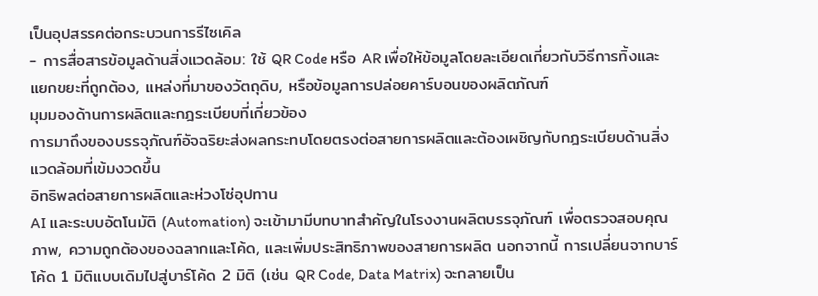เป็นอุปสรรคต่อกระบวนการรีไซเคิล
- การสื่อสารข้อมูลด้านสิ่งแวดล้อม: ใช้ QR Code หรือ AR เพื่อให้ข้อมูลโดยละเอียดเกี่ยวกับวิธีการทิ้งและแยกขยะที่ถูกต้อง, แหล่งที่มาของวัตถุดิบ, หรือข้อมูลการปล่อยคาร์บอนของผลิตภัณฑ์
มุมมองด้านการผลิตและกฎระเบียบที่เกี่ยวข้อง
การมาถึงของบรรจุภัณฑ์อัจฉริยะส่งผลกระทบโดยตรงต่อสายการผลิตและต้องเผชิญกับกฎระเบียบด้านสิ่งแวดล้อมที่เข้มงวดขึ้น
อิทธิพลต่อสายการผลิตและห่วงโซ่อุปทาน
AI และระบบอัตโนมัติ (Automation) จะเข้ามามีบทบาทสำคัญในโรงงานผลิตบรรจุภัณฑ์ เพื่อตรวจสอบคุณภาพ, ความถูกต้องของฉลากและโค้ด, และเพิ่มประสิทธิภาพของสายการผลิต นอกจากนี้ การเปลี่ยนจากบาร์โค้ด 1 มิติแบบเดิมไปสู่บาร์โค้ด 2 มิติ (เช่น QR Code, Data Matrix) จะกลายเป็น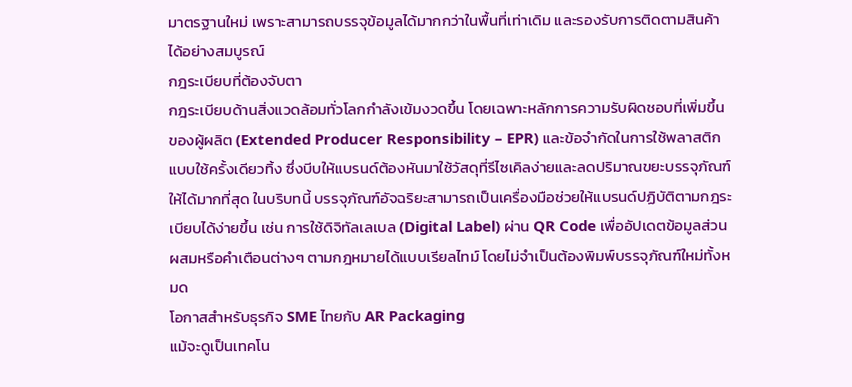มาตรฐานใหม่ เพราะสามารถบรรจุข้อมูลได้มากกว่าในพื้นที่เท่าเดิม และรองรับการติดตามสินค้าได้อย่างสมบูรณ์
กฎระเบียบที่ต้องจับตา
กฎระเบียบด้านสิ่งแวดล้อมทั่วโลกกำลังเข้มงวดขึ้น โดยเฉพาะหลักการความรับผิดชอบที่เพิ่มขึ้นของผู้ผลิต (Extended Producer Responsibility – EPR) และข้อจำกัดในการใช้พลาสติกแบบใช้ครั้งเดียวทิ้ง ซึ่งบีบให้แบรนด์ต้องหันมาใช้วัสดุที่รีไซเคิลง่ายและลดปริมาณขยะบรรจุภัณฑ์ให้ได้มากที่สุด ในบริบทนี้ บรรจุภัณฑ์อัจฉริยะสามารถเป็นเครื่องมือช่วยให้แบรนด์ปฏิบัติตามกฎระเบียบได้ง่ายขึ้น เช่น การใช้ดิจิทัลเลเบล (Digital Label) ผ่าน QR Code เพื่ออัปเดตข้อมูลส่วนผสมหรือคำเตือนต่างๆ ตามกฎหมายได้แบบเรียลไทม์ โดยไม่จำเป็นต้องพิมพ์บรรจุภัณฑ์ใหม่ทั้งหมด
โอกาสสำหรับธุรกิจ SME ไทยกับ AR Packaging
แม้จะดูเป็นเทคโน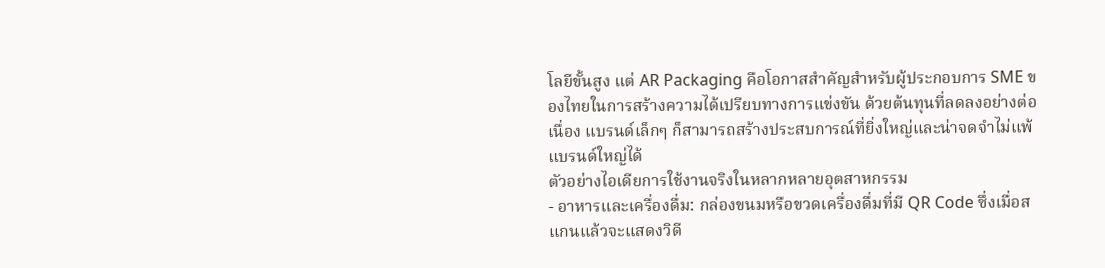โลยีขั้นสูง แต่ AR Packaging คือโอกาสสำคัญสำหรับผู้ประกอบการ SME ของไทยในการสร้างความได้เปรียบทางการแข่งขัน ด้วยต้นทุนที่ลดลงอย่างต่อเนื่อง แบรนด์เล็กๆ ก็สามารถสร้างประสบการณ์ที่ยิ่งใหญ่และน่าจดจำไม่แพ้แบรนด์ใหญ่ได้
ตัวอย่างไอเดียการใช้งานจริงในหลากหลายอุตสาหกรรม
- อาหารและเครื่องดื่ม: กล่องขนมหรือขวดเครื่องดื่มที่มี QR Code ซึ่งเมื่อสแกนแล้วจะแสดงวิดี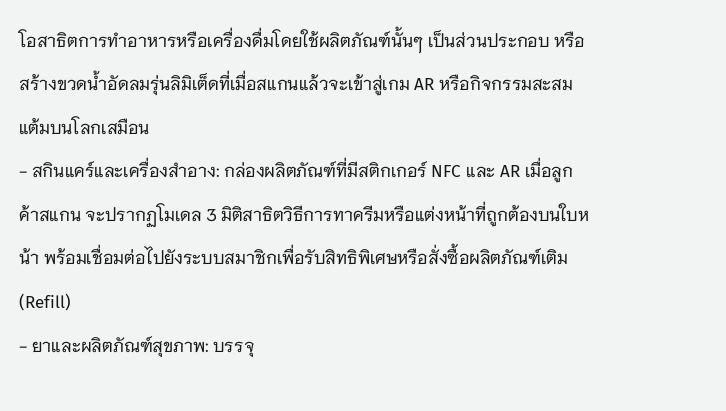โอสาธิตการทำอาหารหรือเครื่องดื่มโดยใช้ผลิตภัณฑ์นั้นๆ เป็นส่วนประกอบ หรือสร้างขวดน้ำอัดลมรุ่นลิมิเต็ดที่เมื่อสแกนแล้วจะเข้าสู่เกม AR หรือกิจกรรมสะสมแต้มบนโลกเสมือน
- สกินแคร์และเครื่องสำอาง: กล่องผลิตภัณฑ์ที่มีสติกเกอร์ NFC และ AR เมื่อลูกค้าสแกน จะปรากฏโมเดล 3 มิติสาธิตวิธีการทาครีมหรือแต่งหน้าที่ถูกต้องบนใบหน้า พร้อมเชื่อมต่อไปยังระบบสมาชิกเพื่อรับสิทธิพิเศษหรือสั่งซื้อผลิตภัณฑ์เติม (Refill)
- ยาและผลิตภัณฑ์สุขภาพ: บรรจุ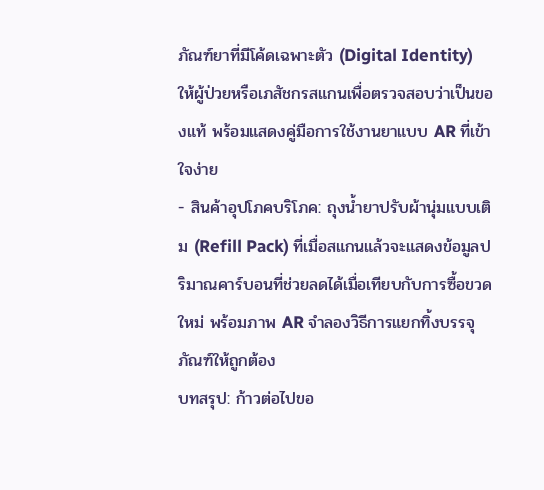ภัณฑ์ยาที่มีโค้ดเฉพาะตัว (Digital Identity) ให้ผู้ป่วยหรือเภสัชกรสแกนเพื่อตรวจสอบว่าเป็นของแท้ พร้อมแสดงคู่มือการใช้งานยาแบบ AR ที่เข้าใจง่าย
- สินค้าอุปโภคบริโภค: ถุงน้ำยาปรับผ้านุ่มแบบเติม (Refill Pack) ที่เมื่อสแกนแล้วจะแสดงข้อมูลปริมาณคาร์บอนที่ช่วยลดได้เมื่อเทียบกับการซื้อขวดใหม่ พร้อมภาพ AR จำลองวิธีการแยกทิ้งบรรจุภัณฑ์ให้ถูกต้อง
บทสรุป: ก้าวต่อไปขอ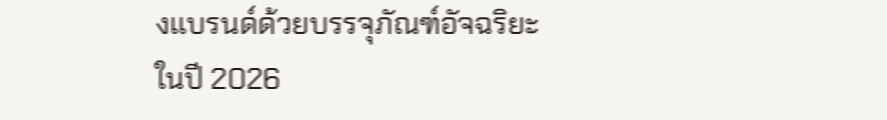งแบรนด์ด้วยบรรจุภัณฑ์อัจฉริยะ
ในปี 2026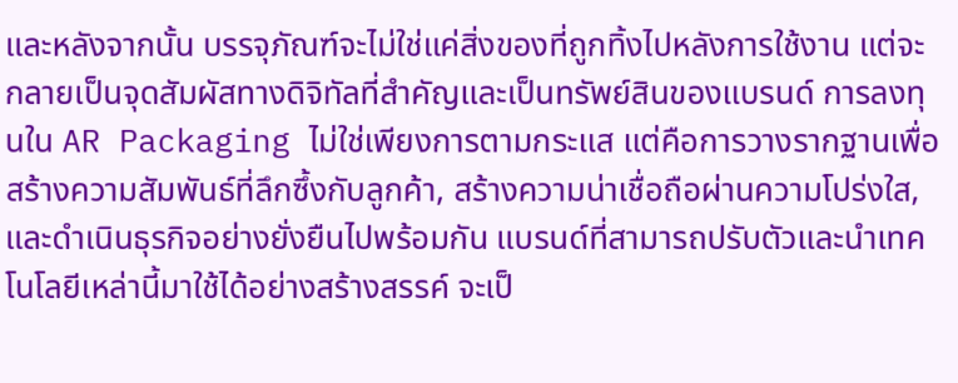และหลังจากนั้น บรรจุภัณฑ์จะไม่ใช่แค่สิ่งของที่ถูกทิ้งไปหลังการใช้งาน แต่จะกลายเป็นจุดสัมผัสทางดิจิทัลที่สำคัญและเป็นทรัพย์สินของแบรนด์ การลงทุนใน AR Packaging ไม่ใช่เพียงการตามกระแส แต่คือการวางรากฐานเพื่อสร้างความสัมพันธ์ที่ลึกซึ้งกับลูกค้า, สร้างความน่าเชื่อถือผ่านความโปร่งใส, และดำเนินธุรกิจอย่างยั่งยืนไปพร้อมกัน แบรนด์ที่สามารถปรับตัวและนำเทคโนโลยีเหล่านี้มาใช้ได้อย่างสร้างสรรค์ จะเป็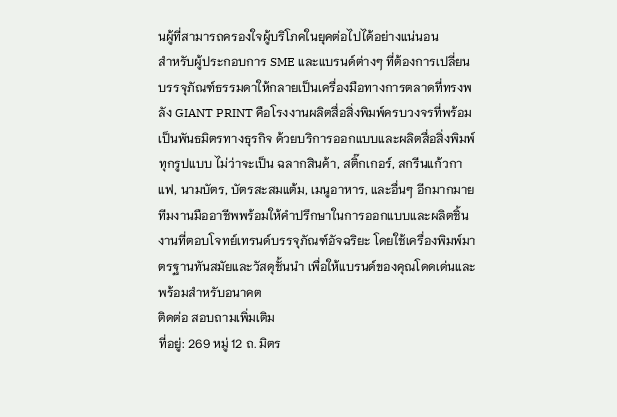นผู้ที่สามารถครองใจผู้บริโภคในยุคต่อไปได้อย่างแน่นอน
สำหรับผู้ประกอบการ SME และแบรนด์ต่างๆ ที่ต้องการเปลี่ยนบรรจุภัณฑ์ธรรมดาให้กลายเป็นเครื่องมือทางการตลาดที่ทรงพลัง GIANT PRINT คือโรงงานผลิตสื่อสิ่งพิมพ์ครบวงจรที่พร้อมเป็นพันธมิตรทางธุรกิจ ด้วยบริการออกแบบและผลิตสื่อสิ่งพิมพ์ทุกรูปแบบ ไม่ว่าจะเป็น ฉลากสินค้า, สติ๊กเกอร์, สกรีนแก้วกาแฟ, นามบัตร, บัตรสะสมแต้ม, เมนูอาหาร, และอื่นๆ อีกมากมาย ทีมงานมืออาชีพพร้อมให้คำปรึกษาในการออกแบบและผลิตชิ้นงานที่ตอบโจทย์เทรนด์บรรจุภัณฑ์อัจฉริยะ โดยใช้เครื่องพิมพ์มาตรฐานทันสมัยและวัสดุชั้นนำ เพื่อให้แบรนด์ของคุณโดดเด่นและพร้อมสำหรับอนาคต
ติดต่อ สอบถามเพิ่มเติม
ที่อยู่: 269 หมู่ 12 ถ. มิตร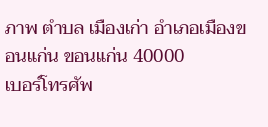ภาพ ตำบล เมืองเก่า อำเภอเมืองขอนแก่น ขอนแก่น 40000
เบอร์โทรศัพ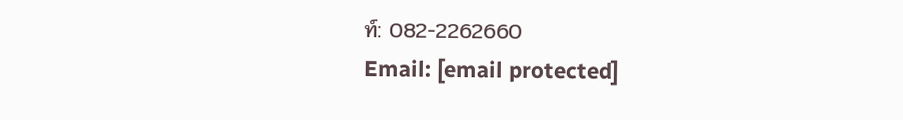ท์: 082-2262660
Email: [email protected]